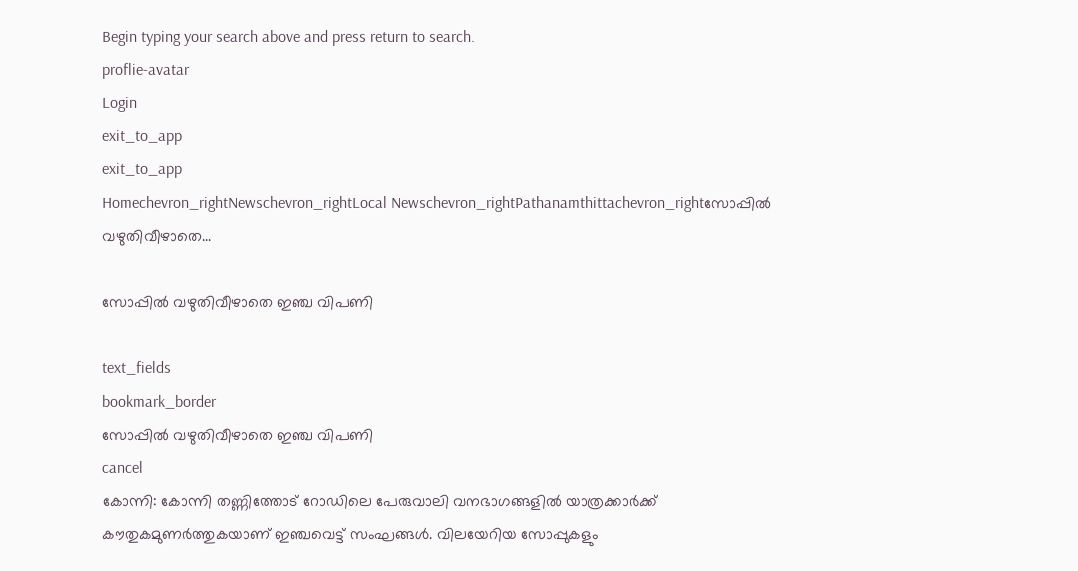Begin typing your search above and press return to search.
proflie-avatar
Login
exit_to_app
exit_to_app
Homechevron_rightNewschevron_rightLocal Newschevron_rightPathanamthittachevron_rightസോപ്പിൽ വഴുതിവീഴാതെ...

സോപ്പിൽ വഴുതിവീഴാതെ ഇഞ്ച വിപണി

text_fields
bookmark_border
സോപ്പിൽ വഴുതിവീഴാതെ ഇഞ്ച വിപണി
cancel
കോന്നി: കോന്നി തണ്ണിത്തോട് റോഡിലെ പേരുവാലി വനഭാഗങ്ങളില്‍ യാത്രക്കാര്‍ക്ക് കൗതുകമുണര്‍ത്തുകയാണ് ഇഞ്ചവെട്ട് സംഘങ്ങള്‍. വിലയേറിയ സോപ്പുകളും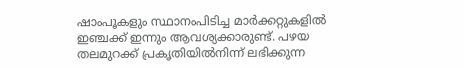ഷാംപൂകളും സ്ഥാനംപിടിച്ച മാർക്കറ്റുകളിൽ ഇഞ്ചക്ക് ഇന്നും ആവശ്യക്കാരുണ്ട്. പഴയ തലമുറക്ക് പ്രകൃതിയില്‍നിന്ന് ലഭിക്കുന്ന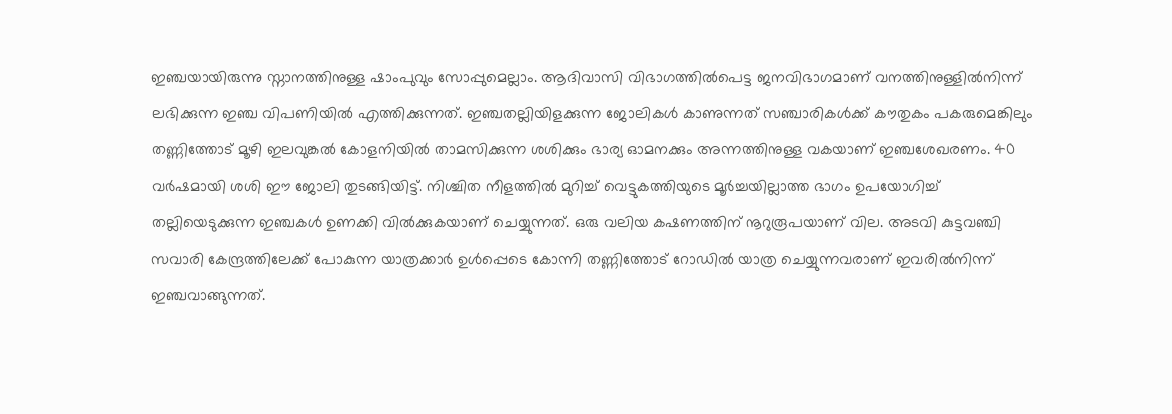ഇഞ്ചയായിരുന്നു സ്നാനത്തിനുള്ള ഷാംപുവും സോപ്പുമെല്ലാം. ആദിവാസി വിഭാഗത്തില്‍പെട്ട ജനവിഭാഗമാണ് വനത്തിനുള്ളില്‍നിന്ന് ലഭിക്കുന്ന ഇഞ്ച വിപണിയില്‍ എത്തിക്കുന്നത്. ഇഞ്ചതല്ലിയിളക്കുന്ന ജോലികള്‍ കാണുന്നത് സഞ്ചാരികള്‍ക്ക് കൗതുകം പകരുമെങ്കിലും തണ്ണിത്തോട് മൂഴി ഇലവുങ്കല്‍ കോളനിയില്‍ താമസിക്കുന്ന ശശിക്കും ഭാര്യ ഓമനക്കും അന്നത്തിനുള്ള വകയാണ് ഇഞ്ചശേഖരണം. 40 വര്‍ഷമായി ശശി ഈ ജോലി തുടങ്ങിയിട്ട്. നിശ്ചിത നീളത്തില്‍ മുറിച്ച് വെട്ടുകത്തിയുടെ മൂര്‍ച്ചയില്ലാത്ത ഭാഗം ഉപയോഗിച്ച് തല്ലിയെടുക്കുന്ന ഇഞ്ചകള്‍ ഉണക്കി വില്‍ക്കുകയാണ് ചെയ്യുന്നത്. ഒരു വലിയ കഷണത്തിന് നൂറുരൂപയാണ് വില. അടവി കുട്ടവഞ്ചി സവാരി കേന്ദ്രത്തിലേക്ക് പോകുന്ന യാത്രക്കാര്‍ ഉള്‍പ്പെടെ കോന്നി തണ്ണിത്തോട് റോഡില്‍ യാത്ര ചെയ്യുന്നവരാണ് ഇവരില്‍നിന്ന് ഇഞ്ചവാങ്ങുന്നത്.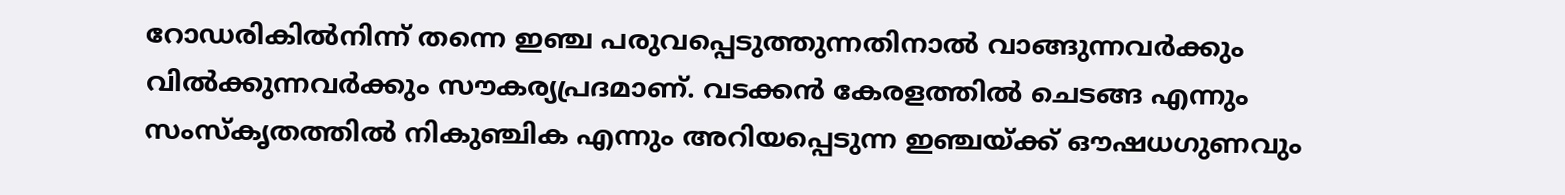റോഡരികില്‍നിന്ന് തന്നെ ഇഞ്ച പരുവപ്പെടുത്തുന്നതിനാല്‍ വാങ്ങുന്നവര്‍ക്കും വില്‍ക്കുന്നവര്‍ക്കും സൗകര്യപ്രദമാണ്. വടക്കന്‍ കേരളത്തില്‍ ചെടങ്ങ എന്നും സംസ്കൃതത്തില്‍ നികുഞ്ചിക എന്നും അറിയപ്പെടുന്ന ഇഞ്ചയ്ക്ക് ഔഷധഗുണവും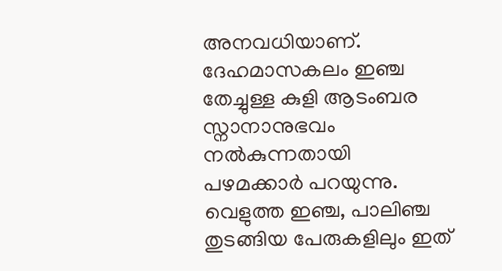അനവധിയാണ്. ദേഹമാസകലം ഇഞ്ച തേച്ചുള്ള കുളി ആടംബര സ്നാനാനുഭവം നല്‍കുന്നതായി പഴമക്കാര്‍ പറയുന്നു. വെളുത്ത ഇഞ്ച, പാലിഞ്ച തുടങ്ങിയ പേരുകളിലും ഇത്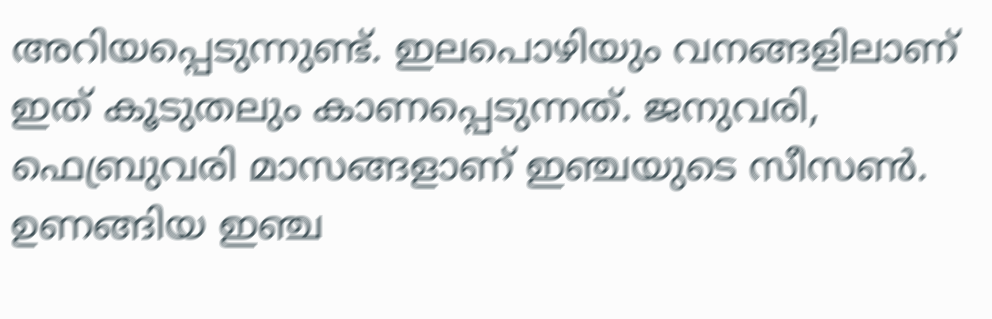അറിയപ്പെടുന്നുണ്ട്. ഇലപൊഴിയും വനങ്ങളിലാണ് ഇത് കൂടുതലും കാണപ്പെടുന്നത്. ജനുവരി, ഫെബ്രുവരി മാസങ്ങളാണ് ഇഞ്ചയുടെ സീസണ്‍. ഉണങ്ങിയ ഇഞ്ച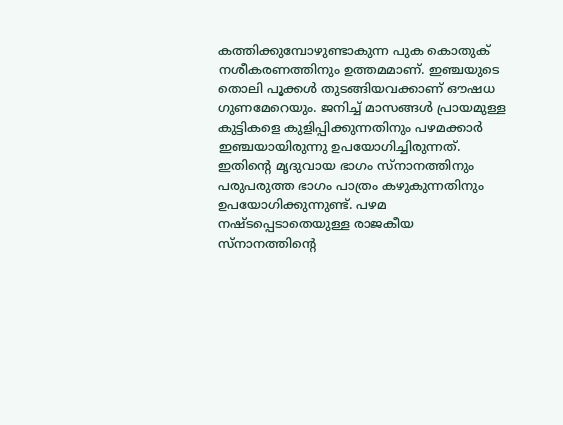കത്തിക്കുമ്പോഴുണ്ടാകുന്ന പുക കൊതുക് നശീകരണത്തിനും ഉത്തമമാണ്. ഇഞ്ചയുടെ തൊലി പൂക്കള്‍ തുടങ്ങിയവക്കാണ് ഔഷധ ഗുണമേറെയും. ജനിച്ച് മാസങ്ങള്‍ പ്രായമുള്ള കുട്ടികളെ കുളിപ്പിക്കുന്നതിനും പഴമക്കാര്‍ ഇഞ്ചയായിരുന്നു ഉപയോഗിച്ചിരുന്നത്. ഇതിന്‍റെ മൃദുവായ ഭാഗം സ്നാനത്തിനും പരുപരുത്ത ഭാഗം പാത്രം കഴുകുന്നതിനും ഉപയോഗിക്കുന്നുണ്ട്. പഴമ നഷ്ടപ്പെടാതെയുള്ള രാജകീയ സ്നാനത്തിന്‍റെ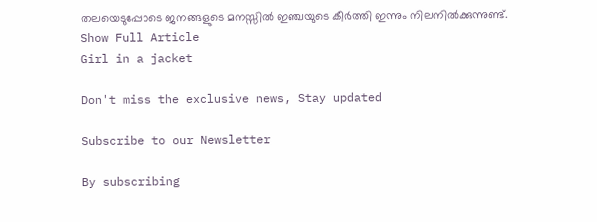തലയെടുപ്പോടെ ജനങ്ങളുടെ മനസ്സില്‍ ഇഞ്ചയുടെ കീര്‍ത്തി ഇന്നും നിലനില്‍ക്കുന്നുണ്ട്.
Show Full Article
Girl in a jacket

Don't miss the exclusive news, Stay updated

Subscribe to our Newsletter

By subscribing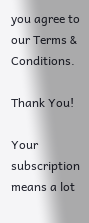you agree to our Terms & Conditions.

Thank You!

Your subscription means a lot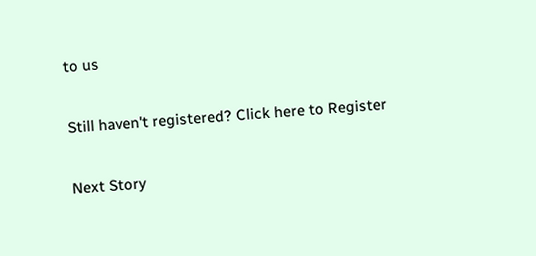to us

Still haven't registered? Click here to Register

Next Story